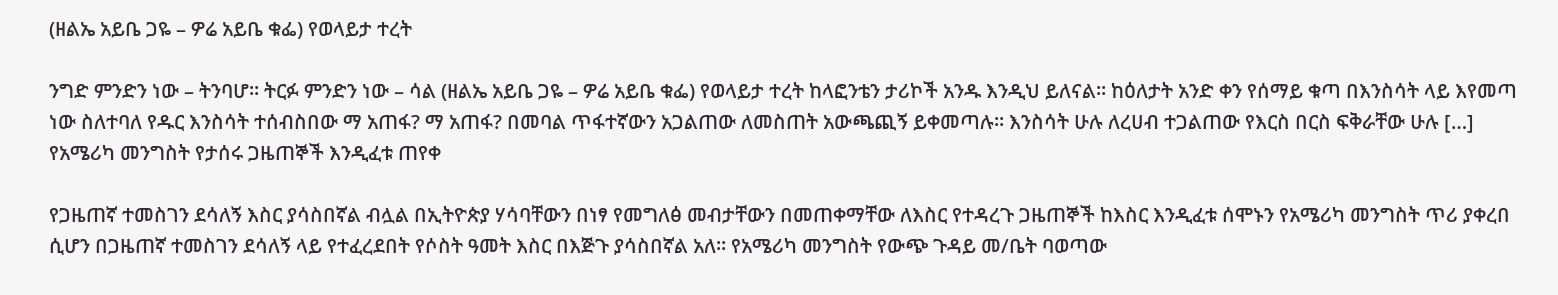(ዘልኤ አይቤ ጋዬ – ዎሬ አይቤ ቁፌ) የወላይታ ተረት

ንግድ ምንድን ነው – ትንባሆ፡፡ ትርፉ ምንድን ነው – ሳል (ዘልኤ አይቤ ጋዬ – ዎሬ አይቤ ቁፌ) የወላይታ ተረት ከላፎንቴን ታሪኮች አንዱ እንዲህ ይለናል፡፡ ከዕለታት አንድ ቀን የሰማይ ቁጣ በእንስሳት ላይ እየመጣ ነው ስለተባለ የዱር እንስሳት ተሰብስበው ማ አጠፋ? ማ አጠፋ? በመባል ጥፋተኛውን አጋልጠው ለመስጠት አውጫጪኝ ይቀመጣሉ፡፡ እንስሳት ሁሉ ለረሀብ ተጋልጠው የእርስ በርስ ፍቅራቸው ሁሉ […]
የአሜሪካ መንግስት የታሰሩ ጋዜጠኞች እንዲፈቱ ጠየቀ

የጋዜጠኛ ተመስገን ደሳለኝ እስር ያሳስበኛል ብሏል በኢትዮጵያ ሃሳባቸውን በነፃ የመግለፅ መብታቸውን በመጠቀማቸው ለእስር የተዳረጉ ጋዜጠኞች ከእስር እንዲፈቱ ሰሞኑን የአሜሪካ መንግስት ጥሪ ያቀረበ ሲሆን በጋዜጠኛ ተመስገን ደሳለኝ ላይ የተፈረደበት የሶስት ዓመት እስር በእጅጉ ያሳስበኛል አለ፡፡ የአሜሪካ መንግስት የውጭ ጉዳይ መ/ቤት ባወጣው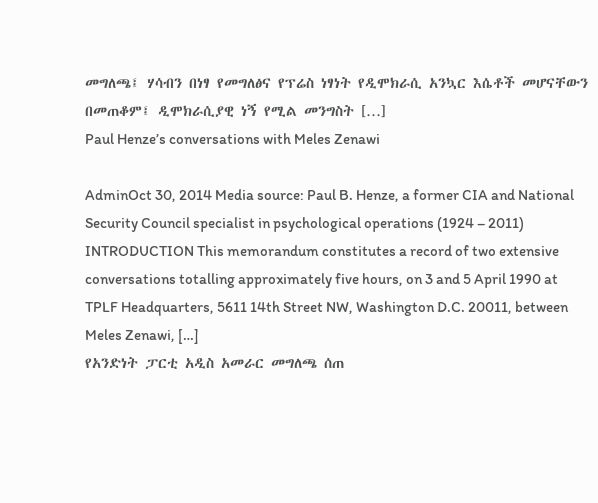መግለጫ፤ ሃሳብን በነፃ የመግለፅና የፕሬስ ነፃነት የዲሞክራሲ አንኳር እሴቶች መሆናቸውን በመጠቆም፤ ዲሞክራሲያዊ ነኝ የሚል መንግስት […]
Paul Henze’s conversations with Meles Zenawi

AdminOct 30, 2014 Media source: Paul B. Henze, a former CIA and National Security Council specialist in psychological operations (1924 – 2011) INTRODUCTION This memorandum constitutes a record of two extensive conversations totalling approximately five hours, on 3 and 5 April 1990 at TPLF Headquarters, 5611 14th Street NW, Washington D.C. 20011, between Meles Zenawi, […]
የአንድነት ፓርቲ አዲስ አመራር መግለጫ ሰጠ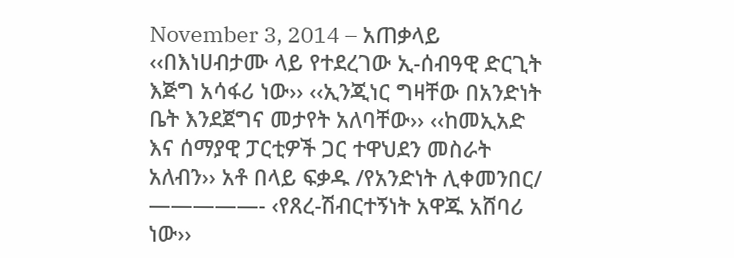November 3, 2014 – አጠቃላይ ‹‹በእነሀብታሙ ላይ የተደረገው ኢ-ሰብዓዊ ድርጊት እጅግ አሳፋሪ ነው›› ‹‹ኢንጂነር ግዛቸው በአንድነት ቤት እንደጀግና መታየት አለባቸው›› ‹‹ከመኢአድ እና ሰማያዊ ፓርቲዎች ጋር ተዋህደን መስራት አለብን›› አቶ በላይ ፍቃዱ /የአንድነት ሊቀመንበር/ —————- ‹የጸረ-ሽብርተኝነት አዋጁ አሸባሪ ነው››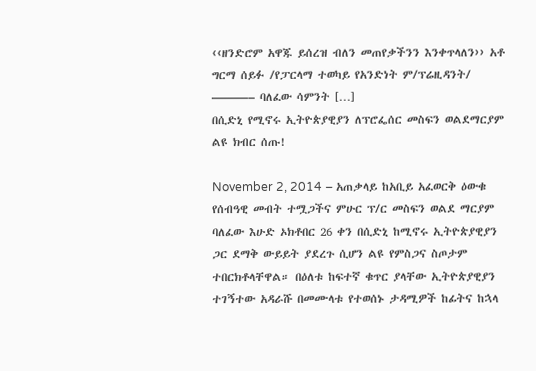‹‹ዘንድሮም አዋጁ ይሰረዝ ብለን መጠየቃችንን እንቀጥላለን›› አቶ ግርማ ሰይፉ /የፓርላማ ተወካይ የአንድነት ም/ፕሬዚዳንት/ ———– ባለፈው ሳምንት […]
በሲድኒ የሚኖሩ ኢትዮጵያዊያን ለፕሮፌሰር መስፍን ወልደማርያም ልዩ ክብር ሰጡ!

November 2, 2014 – አጠቃላይ ከአቢይ አፈወርቅ ዕውቁ የሰብዓዊ መብት ተሟጋችና ምሁር ፕ/ር መስፍን ወልደ ማርያም ባለፈው እሁድ ኦክቶበር 26 ቀን በሲድኒ ከሚኖሩ ኢትዮጵያዊያን ጋር ደማቅ ውይይት ያደረጉ ሲሆን ልዩ የምስጋና ስጦታም ተበርክቶላቸዋል። በዕለቱ ከፍተኛ ቁጥር ያላቸው ኢትዮጵያዊያን ተገኝተው አዳራሹ በመሙላቱ የተወሰኑ ታዳሚዎች ከፊትና ከኋላ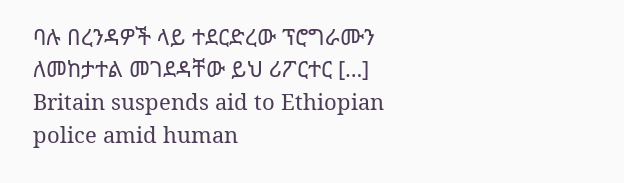ባሉ በረንዳዎች ላይ ተደርድረው ፕሮግራሙን ለመከታተል መገደዳቸው ይህ ሪፖርተር […]
Britain suspends aid to Ethiopian police amid human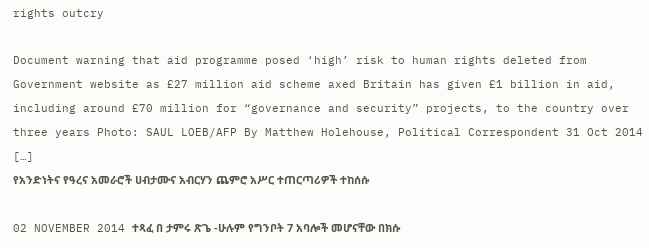rights outcry

Document warning that aid programme posed ‘high’ risk to human rights deleted from Government website as £27 million aid scheme axed Britain has given £1 billion in aid, including around £70 million for “governance and security” projects, to the country over three years Photo: SAUL LOEB/AFP By Matthew Holehouse, Political Correspondent 31 Oct 2014 […]
የአንድነትና የዓረና አመራሮች ሀብታሙና አብርሃን ጨምሮ አሥር ተጠርጣሪዎች ተከሰሱ

02 NOVEMBER 2014 ተጻፈ በ ታምሩ ጽጌ -ሁሉም የግንቦት 7 አባሎች መሆናቸው በክሱ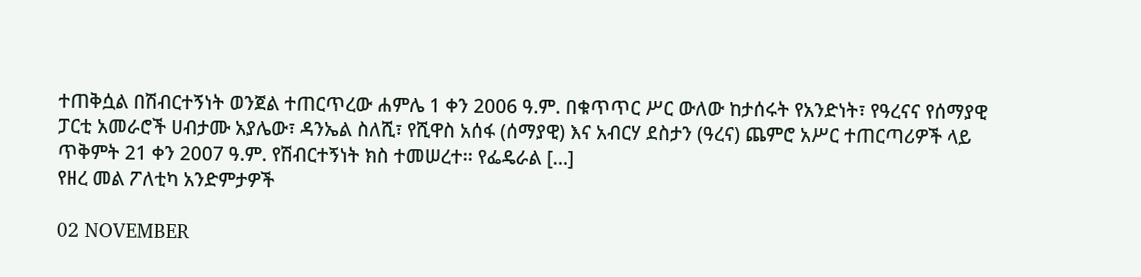ተጠቅሷል በሽብርተኝነት ወንጀል ተጠርጥረው ሐምሌ 1 ቀን 2006 ዓ.ም. በቁጥጥር ሥር ውለው ከታሰሩት የአንድነት፣ የዓረናና የሰማያዊ ፓርቲ አመራሮች ሀብታሙ አያሌው፣ ዳንኤል ስለሺ፣ የሺዋስ አሰፋ (ሰማያዊ) እና አብርሃ ደስታን (ዓረና) ጨምሮ አሥር ተጠርጣሪዎች ላይ ጥቅምት 21 ቀን 2007 ዓ.ም. የሽብርተኝነት ክስ ተመሠረተ፡፡ የፌዴራል […]
የዘረ መል ፖለቲካ አንድምታዎች

02 NOVEMBER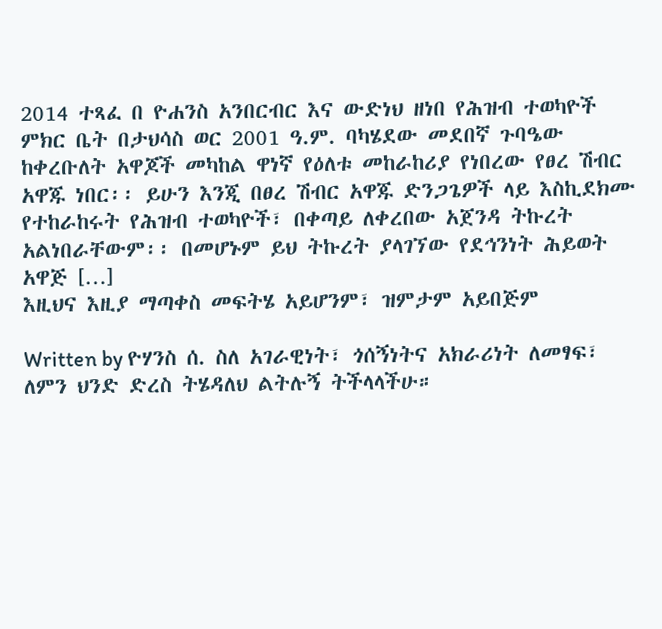2014 ተጻፈ በ ዮሐንስ አንበርብር እና ውድነህ ዘነበ የሕዝብ ተወካዮች ምክር ቤት በታህሳስ ወር 2001 ዓ.ም. ባካሄደው መደበኛ ጉባዔው ከቀረቡለት አዋጆች መካከል ዋነኛ የዕለቱ መከራከሪያ የነበረው የፀረ ሽብር አዋጁ ነበር፡፡ ይሁን እንጂ በፀረ ሽብር አዋጁ ድንጋጌዎች ላይ እስኪደክሙ የተከራከሩት የሕዝብ ተወካዮች፣ በቀጣይ ለቀረበው አጀንዳ ትኩረት አልነበራቸውም፡፡ በመሆኑም ይህ ትኩረት ያላገኘው የደኅንነት ሕይወት አዋጅ […]
እዚህና እዚያ ማጣቀስ መፍትሄ አይሆንም፣ ዝምታም አይበጅም

Written by ዮሃንስ ሰ. ስለ አገራዊነት፣ ጎሰኝነትና አክራሪነት ለመፃፍ፣ ለምን ህንድ ድረስ ትሄዳለህ ልትሉኝ ትችላላችሁ።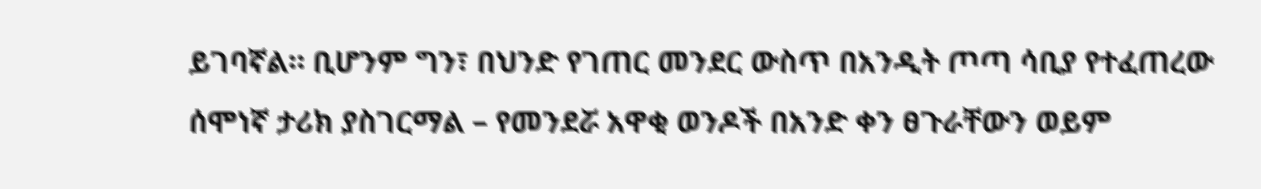ይገባኛል። ቢሆንም ግን፣ በህንድ የገጠር መንደር ውስጥ በአንዲት ጦጣ ሳቢያ የተፈጠረው ሰሞነኛ ታሪክ ያስገርማል – የመንደሯ አዋቂ ወንዶች በአንድ ቀን ፀጉራቸውን ወይም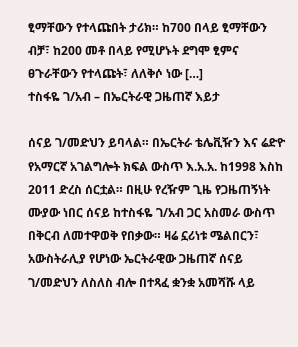ፂማቸውን የተላጩበት ታሪክ። ከ700 በላይ ፂማቸውን ብቻ፣ ከ200 መቶ በላይ የሚሆኑት ደግሞ ፂምና ፀጉራቸውን የተላጩት፣ ለለቅሶ ነው […]
ተስፋዬ ገ/አብ – በኤርትራዊ ጋዜጠኛ እይታ

ሰናይ ገ/መድህን ይባላል። በኤርትራ ቴሌቪዥን እና ሬድዮ የአማርኛ አገልግሎት ክፍል ውስጥ እ.አ.አ. ከ1998 እስከ 2011 ድረስ ሰርቷል። በዚሁ የረዥም ጊዜ የጋዜጠኝነት ሙያው ነበር ሰናይ ከተስፋዬ ገ/አብ ጋር አስመራ ውስጥ በቅርብ ለመተዋወቅ የበቃው። ዛሬ ኗሪነቱ ሜልበርን፣ አውስትራሊያ የሆነው ኤርትራዊው ጋዜጠኛ ሰናይ ገ/መድህን ለስለስ ብሎ በተጻፈ ቋንቋ አመሻሹ ላይ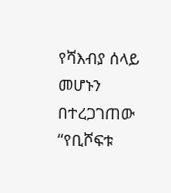የሻእብያ ሰላይ መሆኑን በተረጋገጠው “የቢሾፍቱ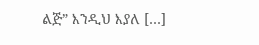ልጅ” እንዲህ እያለ […]